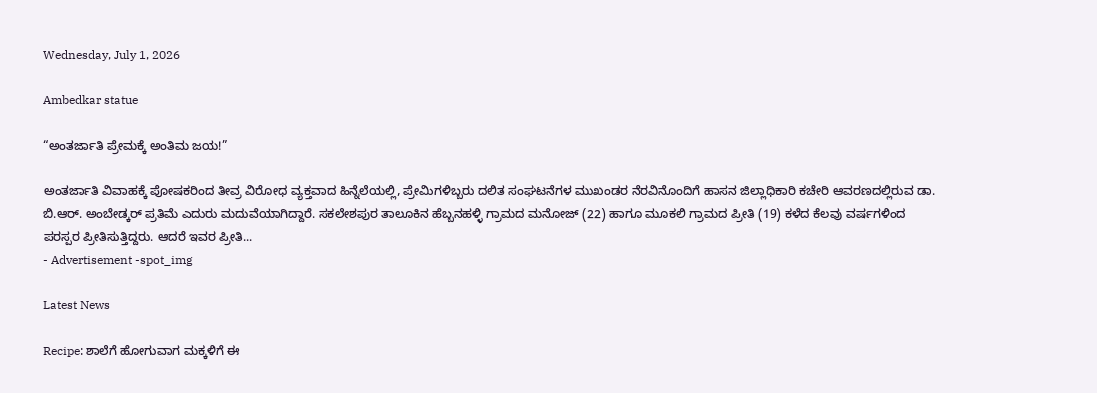Wednesday, July 1, 2026

Ambedkar statue

“ಅಂತರ್ಜಾತಿ ಪ್ರೇಮಕ್ಕೆ ಅಂತಿಮ ಜಯ!”

ಅಂತರ್ಜಾತಿ ವಿವಾಹಕ್ಕೆ ಪೋಷಕರಿಂದ ತೀವ್ರ ವಿರೋಧ ವ್ಯಕ್ತವಾದ ಹಿನ್ನೆಲೆಯಲ್ಲಿ, ಪ್ರೇಮಿಗಳಿಬ್ಬರು ದಲಿತ ಸಂಘಟನೆಗಳ ಮುಖಂಡರ ನೆರವಿನೊಂದಿಗೆ ಹಾಸನ ಜಿಲ್ಲಾಧಿಕಾರಿ ಕಚೇರಿ ಆವರಣದಲ್ಲಿರುವ ಡಾ. ಬಿ.ಆರ್. ಅಂಬೇಡ್ಕರ್ ಪ್ರತಿಮೆ ಎದುರು ಮದುವೆಯಾಗಿದ್ದಾರೆ. ಸಕಲೇಶಪುರ ತಾಲೂಕಿನ ಹೆಬ್ಬನಹಳ್ಳಿ ಗ್ರಾಮದ ಮನೋಜ್ (22) ಹಾಗೂ ಮೂಕಲಿ ಗ್ರಾಮದ ಪ್ರೀತಿ (19) ಕಳೆದ ಕೆಲವು ವರ್ಷಗಳಿಂದ ಪರಸ್ಪರ ಪ್ರೀತಿಸುತ್ತಿದ್ದರು. ಆದರೆ ಇವರ ಪ್ರೀತಿ...
- Advertisement -spot_img

Latest News

Recipe: ಶಾಲೆಗೆ ಹೋಗುವಾಗ ಮಕ್ಕಳಿಗೆ ಈ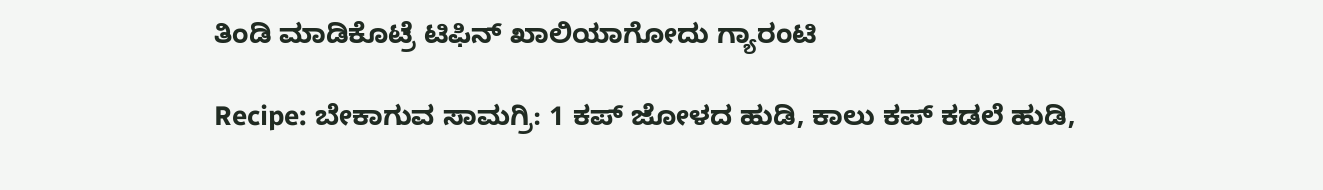ತಿಂಡಿ ಮಾಡಿಕೊಟ್ರೆ ಟಿಫಿನ್ ಖಾಲಿಯಾಗೋದು ಗ್ಯಾರಂಟಿ

Recipe: ಬೇಕಾಗುವ ಸಾಮಗ್ರಿ: 1 ಕಪ್ ಜೋಳದ ಹುಡಿ, ಕಾಲು ಕಪ್ ಕಡಲೆ ಹುಡಿ,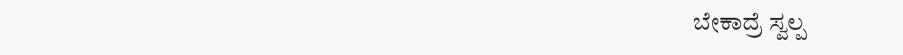ಬೇಕಾದ್ರೆ ಸ್ವಲ್ಪ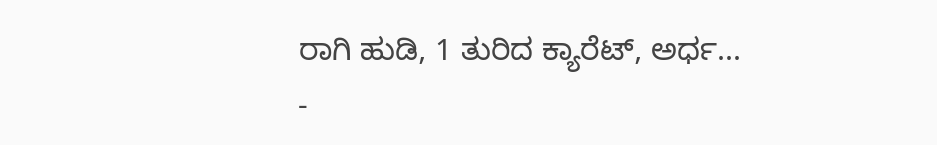ರಾಗಿ ಹುಡಿ, 1 ತುರಿದ ಕ್ಯಾರೆಟ್, ಅರ್ಧ...
-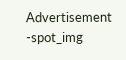Advertisement -spot_img